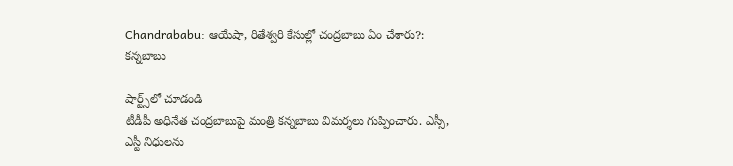Chandrababu: ఆయేషా, రితేశ్వరి కేసుల్లో చంద్రబాబు ఏం చేశారు?: కన్నబాబు

షార్ట్స్‌లో చూడండి
టీడీపీ అధినేత చంద్రబాబుపై మంత్రి కన్నబాబు విమర్శలు గుప్పించారు. ఎస్సీ, ఎస్టీ నిధులను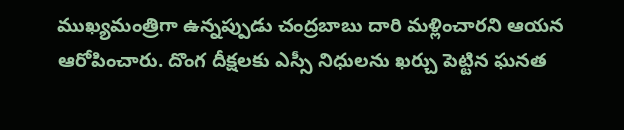ముఖ్యమంత్రిగా ఉన్నప్పుడు చంద్రబాబు దారి మళ్లించారని ఆయన ఆరోపించారు. దొంగ దీక్షలకు ఎస్సీ నిధులను ఖర్చు పెట్టిన ఘనత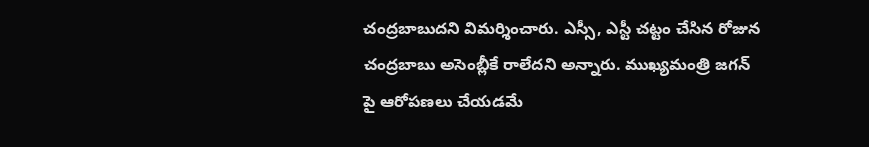చంద్రబాబుదని విమర్శించారు. ఎస్సీ, ఎస్టీ చట్టం చేసిన రోజున చంద్రబాబు అసెంబ్లీకే రాలేదని అన్నారు. ముఖ్యమంత్రి జగన్ పై ఆరోపణలు చేయడమే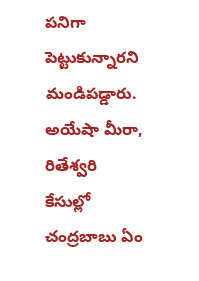పనిగా పెట్టుకున్నారని మండిపడ్డారు. అయేషా మీరా, రితేశ్వరి కేసుల్లో చంద్రబాబు ఏం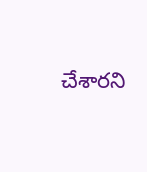చేశారని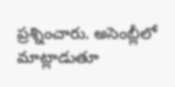ప్రశ్నించారు. అసెంబ్లీలో మాట్లాడుతూ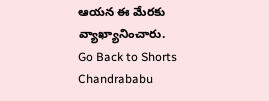ఆయన ఈ మేరకు వ్యాఖ్యానించారు.
Go Back to Shorts
Chandrababu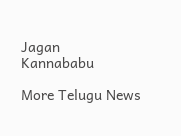Jagan
Kannababu

More Telugu News